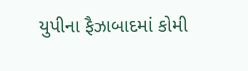યુપીના ફૈઝાબાદમાં કોમી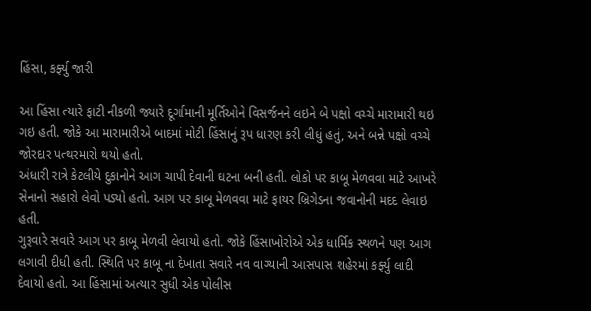હિંસા, કર્ફ્યુ જારી

આ હિંસા ત્યારે ફાટી નીકળી જ્યારે દૂર્ગામાની મૂર્તિઓને વિસર્જનને લઇને બે પક્ષો વચ્ચે મારામારી થઇ ગઇ હતી. જોકે આ મારામારીએ બાદમાં મોટી હિંસાનું રૂપ ધારણ કરી લીધું હતું, અને બન્ને પક્ષો વચ્ચે જોરદાર પત્થરમારો થયો હતો.
અંધારી રાત્રે કેટલીયે દુકાનોને આગ ચાપી દેવાની ઘટના બની હતી. લોકો પર કાબૂ મેળવવા માટે આખરે સેનાનો સહારો લેવો પડ્યો હતો. આગ પર કાબૂ મેળવવા માટે ફાયર બ્રિગેડના જવાનોની મદદ લેવાઇ હતી.
ગુરૂવારે સવારે આગ પર કાબૂ મેળવી લેવાયો હતો. જોકે હિંસાખોરોએ એક ધાર્મિક સ્થળને પણ આગ લગાવી દીધી હતી. સ્થિતિ પર કાબૂ ના દેખાતા સવારે નવ વાગ્યાની આસપાસ શહેરમાં કર્ફ્યુ લાદી દેવાયો હતો. આ હિંસામાં અત્યાર સુધી એક પોલીસ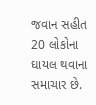જવાન સહીત 20 લોકોના ઘાયલ થવાના સમાચાર છે.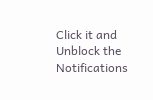Click it and Unblock the Notifications